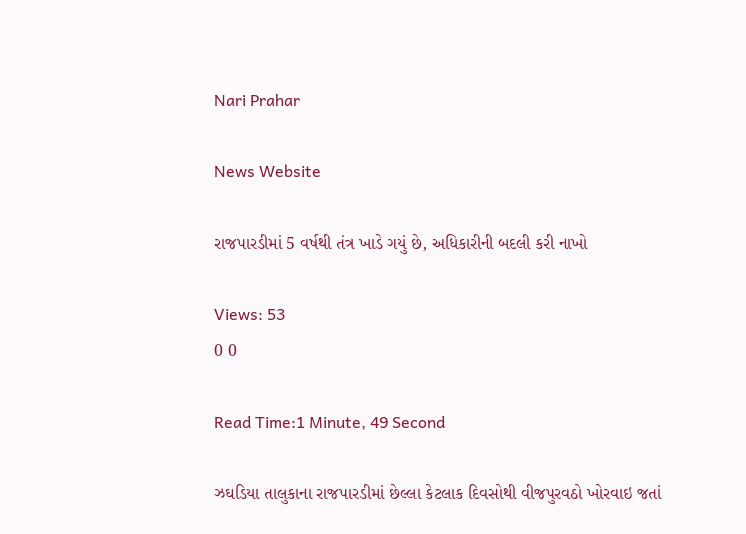Nari Prahar

News Website

રાજપારડીમાં 5 વર્ષથી તંત્ર ખાડે ગયું છે, અધિકારીની બદલી કરી નાખો

Views: 53
0 0

Read Time:1 Minute, 49 Second

ઝઘડિયા તાલુકાના રાજપારડીમાં છેલ્લા કેટલાક દિવસોથી વીજપુરવઠો ખોરવાઇ જતાં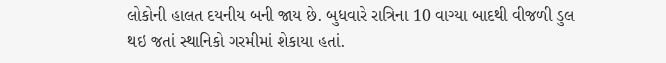લોકોની હાલત દયનીય બની જાય છે. બુધવારે રાત્રિના 10 વાગ્યા બાદથી વીજળી ડુલ થઇ જતાં સ્થાનિકો ગરમીમાં શેકાયા હતાં.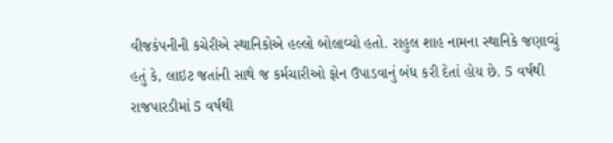વીજકંપનીની કચેરીએ સ્થાનિકોએ હલ્લો બોલાવ્યો હતો. રાહુલ શાહ નામના સ્થાનિકે જણાવ્યું હતું કે, લાઇટ જતાંની સાથે જ કર્મચારીઓ ફોન ઉપાડવાનું બંધ કરી દેતાં હોય છે. 5 વર્ષથી રાજપારડીમાં 5 વર્ષથી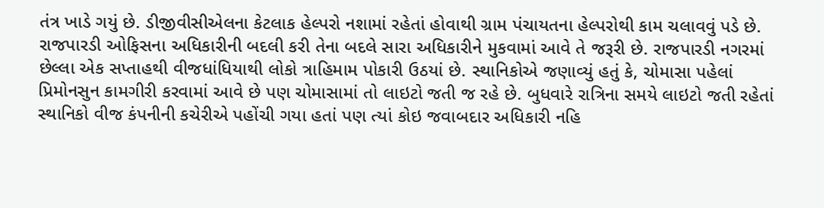તંત્ર ખાડે ગયું છે. ડીજીવીસીએલના કેટલાક હેલ્પરો નશામાં રહેતાં હોવાથી ગ્રામ પંચાયતના હેલ્પરોથી કામ ચલાવવું પડે છે. રાજપારડી ઓફિસના અધિકારીની બદલી કરી તેના બદલે સારા અધિકારીને મુકવામાં આવે તે જરૂરી છે. રાજપારડી નગરમાં છેલ્લા એક સપ્તાહથી વીજધાંધિયાથી લોકો ત્રાહિમામ પોકારી ઉઠયાં છે. સ્થાનિકોએ જણાવ્યું હતું કે, ચોમાસા પહેલાં પ્રિમોનસુન કામગીરી કરવામાં આવે છે પણ ચોમાસામાં તો લાઇટો જતી જ રહે છે. બુધવારે રાત્રિના સમયે લાઇટો જતી રહેતાં સ્થાનિકો વીજ કંપનીની કચેરીએ પહોંચી ગયા હતાં પણ ત્યાં કોઇ જવાબદાર અધિકારી નહિ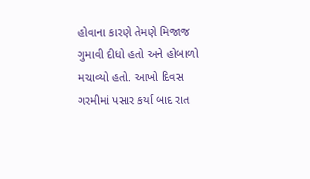હોવાના કારણે તેમણે મિજાજ ગુમાવી દીધો હતો અને હોબાળો મચાવ્યો હતો. આખો દિવસ ગરમીમાં પસાર કર્યા બાદ રાત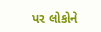પર લોકોને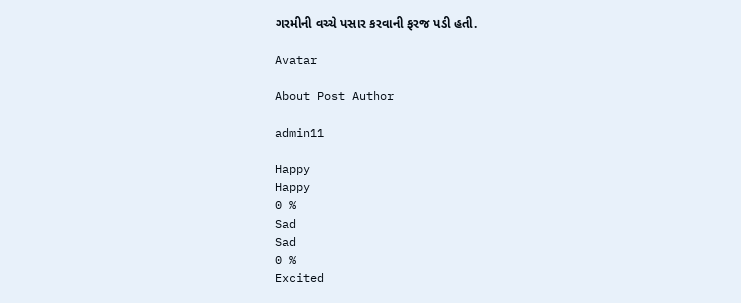ગરમીની વચ્ચે પસાર કરવાની ફરજ પડી હતી.

Avatar

About Post Author

admin11

Happy
Happy
0 %
Sad
Sad
0 %
Excited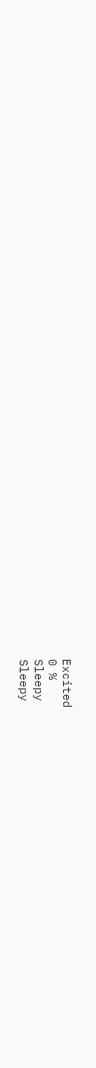Excited
0 %
Sleepy
Sleepy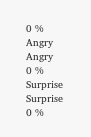0 %
Angry
Angry
0 %
Surprise
Surprise
0 %